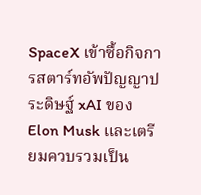SpaceX เข้าซื้อกิจการสตาร์ทอัพปัญญาประดิษฐ์ xAI ของ Elon Musk และเตรียมควบรวมเป็น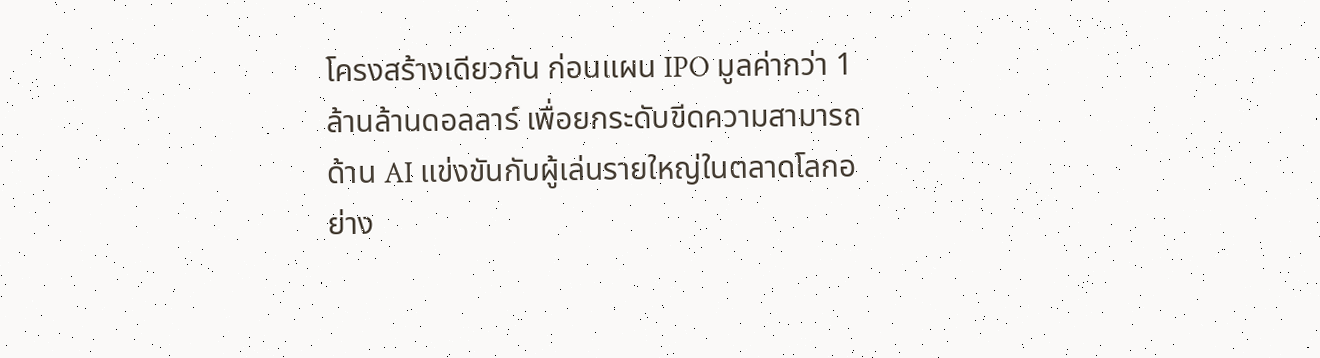โครงสร้างเดียวกัน ก่อนแผน IPO มูลค่ากว่า 1 ล้านล้านดอลลาร์ เพื่อยกระดับขีดความสามารถด้าน AI แข่งขันกับผู้เล่นรายใหญ่ในตลาดโลกอย่าง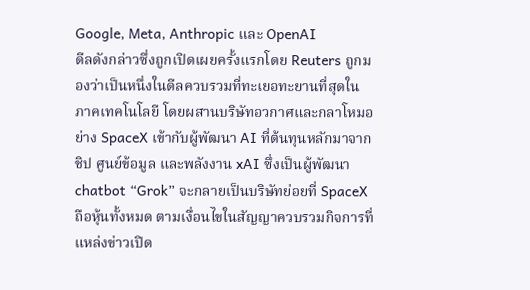Google, Meta, Anthropic และ OpenAI
ดีลดังกล่าวซึ่งถูกเปิดเผยครั้งแรกโดย Reuters ถูกมองว่าเป็นหนึ่งในดีลควบรวมที่ทะเยอทะยานที่สุดในภาคเทคโนโลยี โดยผสานบริษัทอวกาศและกลาโหมอย่าง SpaceX เข้ากับผู้พัฒนา AI ที่ต้นทุนหลักมาจากชิป ศูนย์ข้อมูล และพลังงาน xAI ซึ่งเป็นผู้พัฒนา chatbot “Grok” จะกลายเป็นบริษัทย่อยที่ SpaceX ถือหุ้นทั้งหมด ตามเงื่อนไขในสัญญาควบรวมกิจการที่แหล่งข่าวเปิด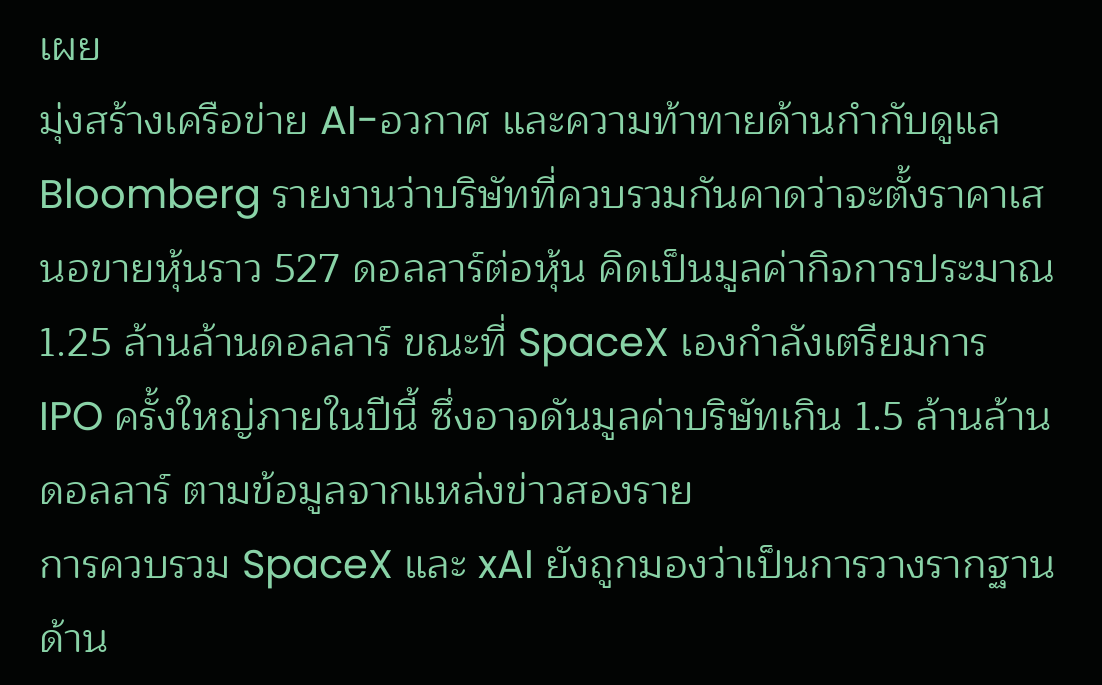เผย
มุ่งสร้างเครือข่าย AI-อวกาศ และความท้าทายด้านกำกับดูแล
Bloomberg รายงานว่าบริษัทที่ควบรวมกันคาดว่าจะตั้งราคาเสนอขายหุ้นราว 527 ดอลลาร์ต่อหุ้น คิดเป็นมูลค่ากิจการประมาณ 1.25 ล้านล้านดอลลาร์ ขณะที่ SpaceX เองกำลังเตรียมการ IPO ครั้งใหญ่ภายในปีนี้ ซึ่งอาจดันมูลค่าบริษัทเกิน 1.5 ล้านล้านดอลลาร์ ตามข้อมูลจากแหล่งข่าวสองราย
การควบรวม SpaceX และ xAI ยังถูกมองว่าเป็นการวางรากฐานด้าน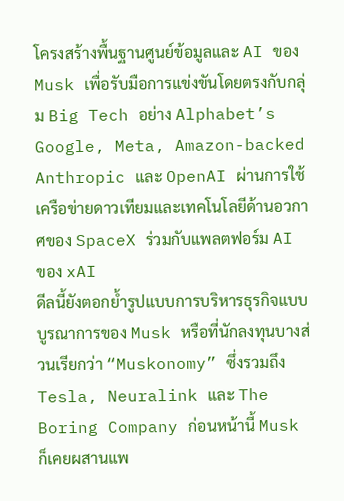โครงสร้างพื้นฐานศูนย์ข้อมูลและ AI ของ Musk เพื่อรับมือการแข่งขันโดยตรงกับกลุ่ม Big Tech อย่าง Alphabet’s Google, Meta, Amazon-backed Anthropic และ OpenAI ผ่านการใช้เครือข่ายดาวเทียมและเทคโนโลยีด้านอวกาศของ SpaceX ร่วมกับแพลตฟอร์ม AI ของ xAI
ดีลนี้ยังตอกย้ำรูปแบบการบริหารธุรกิจแบบบูรณาการของ Musk หรือที่นักลงทุนบางส่วนเรียกว่า “Muskonomy” ซึ่งรวมถึง Tesla, Neuralink และ The Boring Company ก่อนหน้านี้ Musk ก็เคยผสานแพ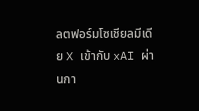ลตฟอร์มโซเชียลมีเดีย X เข้ากับ xAI ผ่านกา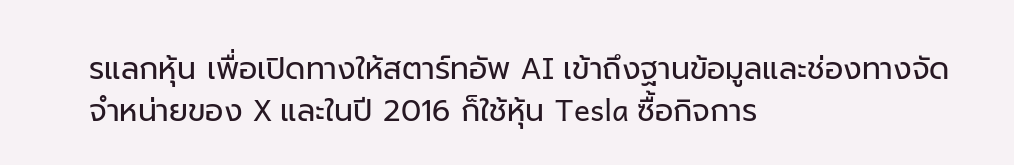รแลกหุ้น เพื่อเปิดทางให้สตาร์ทอัพ AI เข้าถึงฐานข้อมูลและช่องทางจัดจำหน่ายของ X และในปี 2016 ก็ใช้หุ้น Tesla ซื้อกิจการ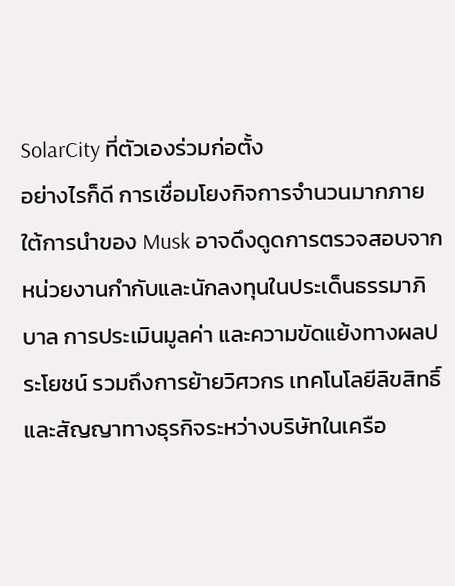SolarCity ที่ตัวเองร่วมก่อตั้ง
อย่างไรก็ดี การเชื่อมโยงกิจการจำนวนมากภายใต้การนำของ Musk อาจดึงดูดการตรวจสอบจากหน่วยงานกำกับและนักลงทุนในประเด็นธรรมาภิบาล การประเมินมูลค่า และความขัดแย้งทางผลประโยชน์ รวมถึงการย้ายวิศวกร เทคโนโลยีลิขสิทธิ์ และสัญญาทางธุรกิจระหว่างบริษัทในเครือ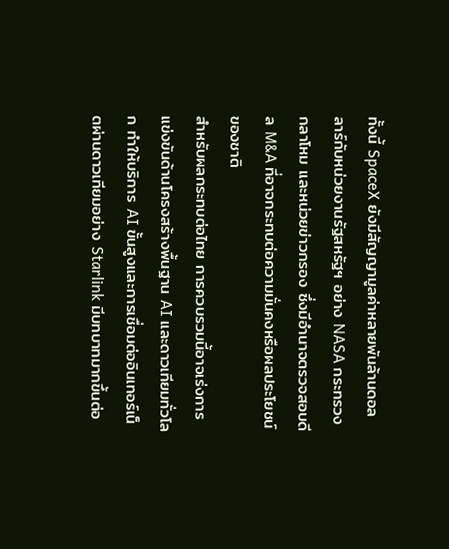ทั้งนี้ SpaceX ยังมีสัญญามูลค่าหลายพันล้านดอลลาร์กับหน่วยงานรัฐสหรัฐฯ อย่าง NASA กระทรวงกลาโหม และหน่วยข่าวกรอง ซึ่งมีอำนาจตรวจสอบดีล M&A ที่อาจกระทบต่อความมั่นคงหรือผลประโยชน์ของชาติ
สำหรับผลกระทบต่อไทย การควบรวมนี้อาจเร่งการแข่งขันด้านโครงสร้างพื้นฐาน AI และดาวเทียมทั่วโลก ทำให้บริการ AI ขั้นสูงและการเชื่อมต่ออินเทอร์เน็ตผ่านดาวเทียมอย่าง Starlink มีบทบาทมากขึ้นต่อ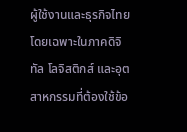ผู้ใช้งานและธุรกิจไทย โดยเฉพาะในภาคดิจิทัล โลจิสติกส์ และอุตสาหกรรมที่ต้องใช้ข้อ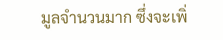มูลจำนวนมาก ซึ่งจะเพิ่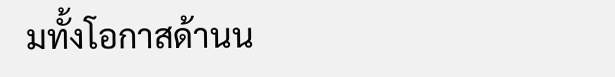มทั้งโอกาสด้านน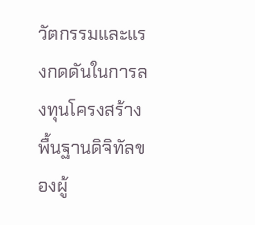วัตกรรมและแรงกดดันในการลงทุนโครงสร้างพื้นฐานดิจิทัลของผู้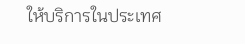ให้บริการในประเทศ